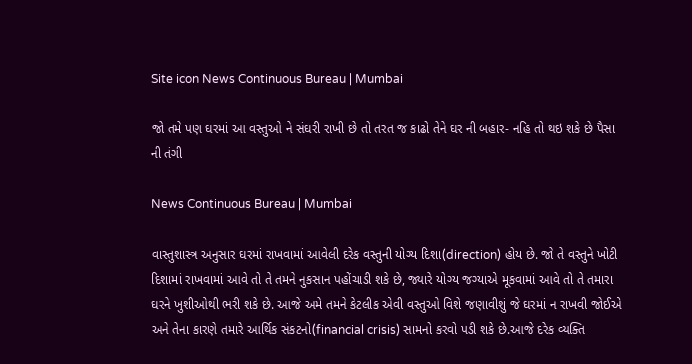Site icon News Continuous Bureau | Mumbai

જો તમે પણ ઘરમાં આ વસ્તુઓ ને સંઘરી રાખી છે તો તરત જ કાઢો તેને ઘર ની બહાર- નહિ તો થઇ શકે છે પૈસા ની તંગી

News Continuous Bureau | Mumbai

વાસ્તુશાસ્ત્ર અનુસાર ઘરમાં રાખવામાં આવેલી દરેક વસ્તુની યોગ્ય દિશા(direction) હોય છે. જો તે વસ્તુને ખોટી દિશામાં રાખવામાં આવે તો તે તમને નુકસાન પહોંચાડી શકે છે, જ્યારે યોગ્ય જગ્યાએ મૂકવામાં આવે તો તે તમારા ઘરને ખુશીઓથી ભરી શકે છે. આજે અમે તમને કેટલીક એવી વસ્તુઓ વિશે જણાવીશું જે ઘરમાં ન રાખવી જોઈએ અને તેના કારણે તમારે આર્થિક સંકટનો(financial crisis) સામનો કરવો પડી શકે છે.આજે દરેક વ્યક્તિ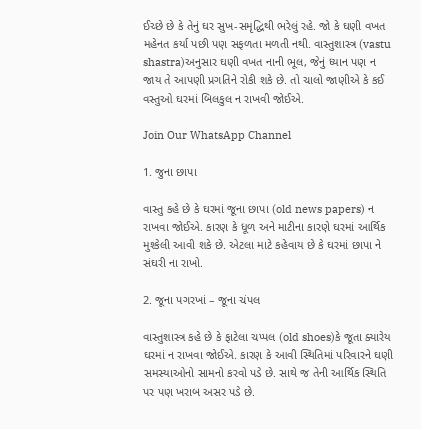ઈચ્છે છે કે તેનું ઘર સુખ-સમૃદ્ધિથી ભરેલું રહે. જો કે ઘણી વખત મહેનત કર્યા પછી પણ સફળતા મળતી નથી. વાસ્તુશાસ્ત્ર (vastu shastra)અનુસાર ઘણી વખત નાની ભૂલ, જેનું ધ્યાન પણ ન જાય તે આપણી પ્રગતિને રોકી શકે છે. તો ચાલો જાણીએ કે કઈ વસ્તુઓ ઘરમાં બિલકુલ ન રાખવી જોઈએ.

Join Our WhatsApp Channel

1. જુના છાપા

વાસ્તુ કહે છે કે ઘરમાં જૂના છાપા (old news papers) ન રાખવા જોઈએ. કારણ કે ધૂળ અને માટીના કારણે ઘરમાં આર્થિક મુશ્કેલી આવી શકે છે. એટલા માટે કહેવાય છે કે ઘરમાં છાપા ને સંઘરી ના રાખો.

2. જૂના પગરખાં – જૂના ચંપલ

વાસ્તુશાસ્ત્ર કહે છે કે ફાટેલા ચપ્પલ (old shoes)કે જૂતા ક્યારેય ઘરમાં ન રાખવા જોઈએ. કારણ કે આવી સ્થિતિમાં પરિવારને ઘણી સમસ્યાઓનો સામનો કરવો પડે છે. સાથે જ તેની આર્થિક સ્થિતિ પર પણ ખરાબ અસર પડે છે.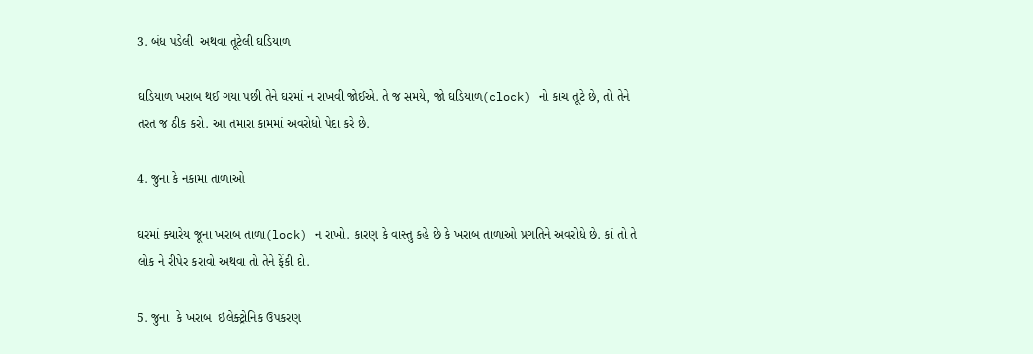3. બંધ પડેલી  અથવા તૂટેલી ઘડિયાળ

ઘડિયાળ ખરાબ થઈ ગયા પછી તેને ઘરમાં ન રાખવી જોઈએ. તે જ સમયે, જો ઘડિયાળ(clock) નો કાચ તૂટે છે, તો તેને તરત જ ઠીક કરો. આ તમારા કામમાં અવરોધો પેદા કરે છે.

4. જુના કે નકામા તાળાઓ

ઘરમાં ક્યારેય જૂના ખરાબ તાળા(lock) ન રાખો. કારણ કે વાસ્તુ કહે છે કે ખરાબ તાળાઓ પ્રગતિને અવરોધે છે. કાં તો તે લોક ને રીપેર કરાવો અથવા તો તેને ફેંકી દો.

5. જુના  કે ખરાબ  ઇલેક્ટ્રોનિક ઉપકરણ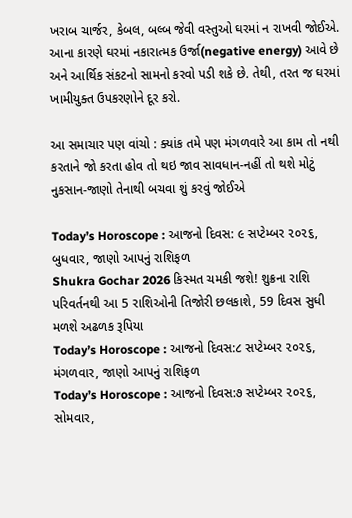ખરાબ ચાર્જર, કેબલ, બલ્બ જેવી વસ્તુઓ ઘરમાં ન રાખવી જોઈએ. આના કારણે ઘરમાં નકારાત્મક ઉર્જા(negative energy) આવે છે અને આર્થિક સંકટનો સામનો કરવો પડી શકે છે. તેથી, તરત જ ઘરમાં ખામીયુક્ત ઉપકરણોને દૂર કરો.

આ સમાચાર પણ વાંચો : ક્યાંક તમે પણ મંગળવારે આ કામ તો નથી કરતાને જો કરતા હોવ તો થઇ જાવ સાવધાન-નહીં તો થશે મોટું નુકસાન-જાણો તેનાથી બચવા શું કરવું જોઈએ

Today’s Horoscope : આજનો દિવસ: ૯ સપ્ટેમ્બર ૨૦૨૬, બુધવાર, જાણો આપનું રાશિફળ
Shukra Gochar 2026 કિસ્મત ચમકી જશે! શુક્રના રાશિ પરિવર્તનથી આ 5 રાશિઓની તિજોરી છલકાશે, 59 દિવસ સુધી મળશે અઢળક રૂપિયા
Today’s Horoscope : આજનો દિવસ:૮ સપ્ટેમ્બર ૨૦૨૬, મંગળવાર, જાણો આપનું રાશિફળ
Today’s Horoscope : આજનો દિવસ:૭ સપ્ટેમ્બર ૨૦૨૬, સોમવાર,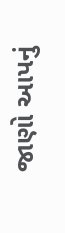જાણો આપનું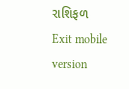રાશિફળ
Exit mobile version